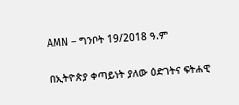AMN – ግንቦት 19/2018 ዓ.ም

በኢትዮጵያ ቀጣይነት ያለው ዕድገትና ፍትሐዊ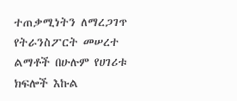ተጠቃሚነትን ለማረጋገጥ የትራንስፖርት መሠረተ ልማቶች በሁሉም የሀገሪቱ ክፍሎች እኩል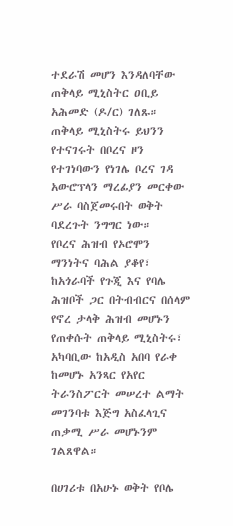ተደራሽ መሆን እንዳለባቸው ጠቅላይ ሚኒስትር ዐቢይ አሕመድ (ዶ/ር) ገለጹ።
ጠቅላይ ሚኒስትሩ ይህንን የተናገሩት በቦረና ዞን የተገነባውን የነገሌ ቦረና ገዳ አውሮፕላን ማረፊያን መርቀው ሥራ ባስጀመሩበት ወቅት ባደረጉት ንግግር ነው።
የቦረና ሕዝብ የኦሮሞን ማንነትና ባሕል ያቆየ፣ ከአጎራባች የጉጂ እና የባሌ ሕዝቦች ጋር በትብብርና በሰላም የኖረ ታላቅ ሕዝብ መሆኑን የጠቀሱት ጠቅላይ ሚኒስትሩ፣ አካባቢው ከአዲስ አበባ የራቀ ከመሆኑ አንጻር የአየር ትራንስፖርት መሠረተ ልማት መገንባቱ እጅግ አስፈላጊና ጠቃሚ ሥራ መሆኑንም ገልጸዋል።

በሀገሪቱ በአሁኑ ወቅት የቦሌ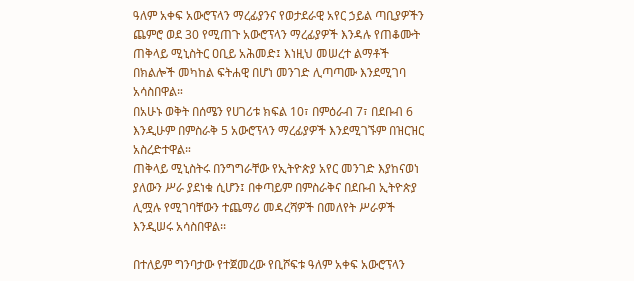ዓለም አቀፍ አውሮፕላን ማረፊያንና የወታደራዊ አየር ኃይል ጣቢያዎችን ጨምሮ ወደ 30 የሚጠጉ አውሮፕላን ማረፊያዎች እንዳሉ የጠቆሙት ጠቅላይ ሚኒስትር ዐቢይ አሕመድ፤ እነዚህ መሠረተ ልማቶች በክልሎች መካከል ፍትሐዊ በሆነ መንገድ ሊጣጣሙ እንደሚገባ አሳስበዋል።
በአሁኑ ወቅት በሰሜን የሀገሪቱ ክፍል 10፣ በምዕራብ 7፣ በደቡብ 6 እንዲሁም በምስራቅ 5 አውሮፕላን ማረፊያዎች እንደሚገኙም በዝርዝር አስረድተዋል።
ጠቅላይ ሚኒስትሩ በንግግራቸው የኢትዮጵያ አየር መንገድ እያከናወነ ያለውን ሥራ ያደነቁ ሲሆን፤ በቀጣይም በምስራቅና በደቡብ ኢትዮጵያ ሊሟሉ የሚገባቸውን ተጨማሪ መዳረሻዎች በመለየት ሥራዎች እንዲሠሩ አሳስበዋል፡፡

በተለይም ግንባታው የተጀመረው የቢሾፍቱ ዓለም አቀፍ አውሮፕላን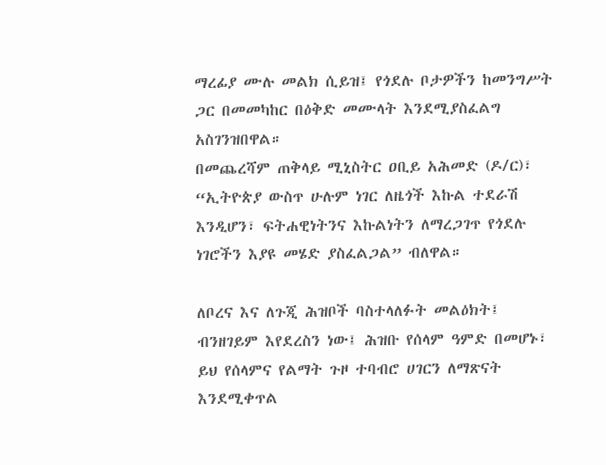ማረፊያ ሙሉ መልክ ሲይዝ፤ የጎደሉ ቦታዎችን ከመንግሥት ጋር በመመካከር በዕቅድ መሙላት እንደሚያስፈልግ አስገንዝበዋል።
በመጨረሻም ጠቅላይ ሚኒስትር ዐቢይ አሕመድ (ዶ/ር)፣ “ኢትዮጵያ ውስጥ ሁሉም ነገር ለዜጎች እኩል ተደራሽ እንዲሆን፣ ፍትሐዊነትንና እኩልነትን ለማረጋገጥ የጎደሉ ነገሮችን እያዩ መሄድ ያስፈልጋል” ብለዋል።

ለቦረና እና ለጉጂ ሕዝቦች ባስተላለፉት መልዕክት፤ ብንዘገይም እየደረስን ነው፤ ሕዝቡ የሰላም ዓምድ በመሆኑ፣ ይህ የሰላምና የልማት ጉዞ ተባብሮ ሀገርን ለማጽናት እንደሚቀጥል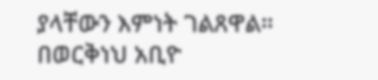ያላቸውን እምነት ገልጸዋል።
በወርቅነህ አቢዮ